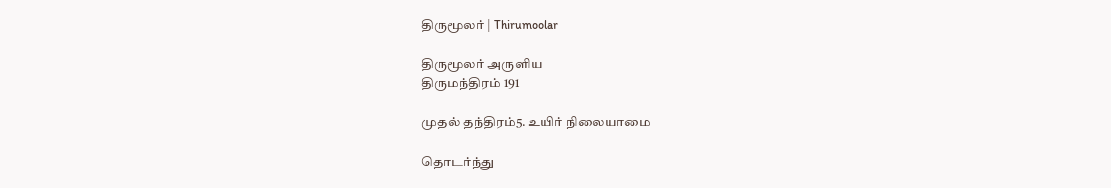திருமூலர் | Thirumoolar

திருமூலர் அருளிய
திருமந்திரம் 191

முதல் தந்திரம்5. உயிர் நிலையாமை

தொடர்ந்து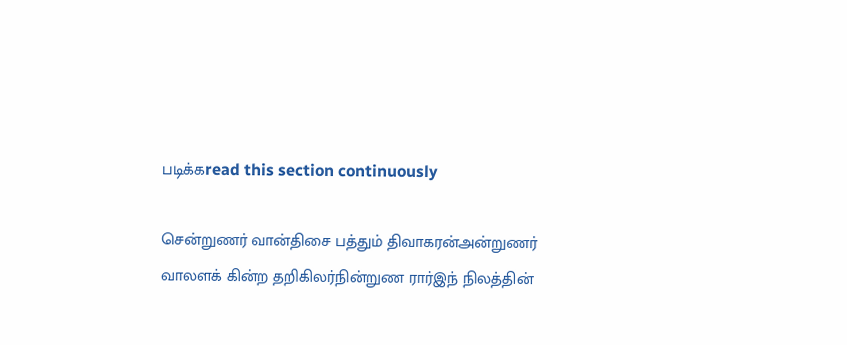படிக்கread this section continuously

சென்றுணர் வான்திசை பத்தும் திவாகரன்அன்றுணர் வாலளக் கின்ற தறிகிலர்நின்றுண ரார்இந் நிலத்தின்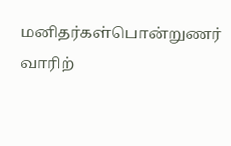மனிதர்கள்பொன்றுணர் வாரிற்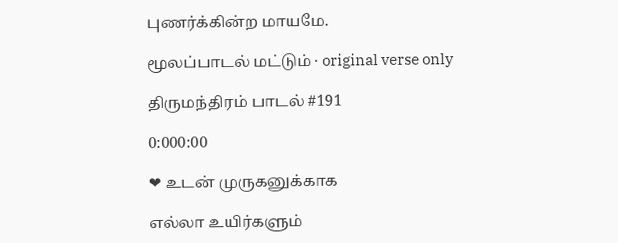புணர்க்கின்ற மாயமே.

மூலப்பாடல் மட்டும் · original verse only

திருமந்திரம் பாடல் #191

0:000:00

❤ உடன் முருகனுக்காக

எல்லா உயிர்களும்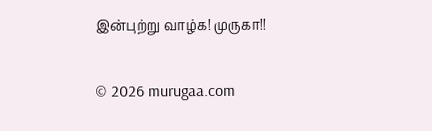இன்புற்று வாழ்க! முருகா!!

© 2026 murugaa.com